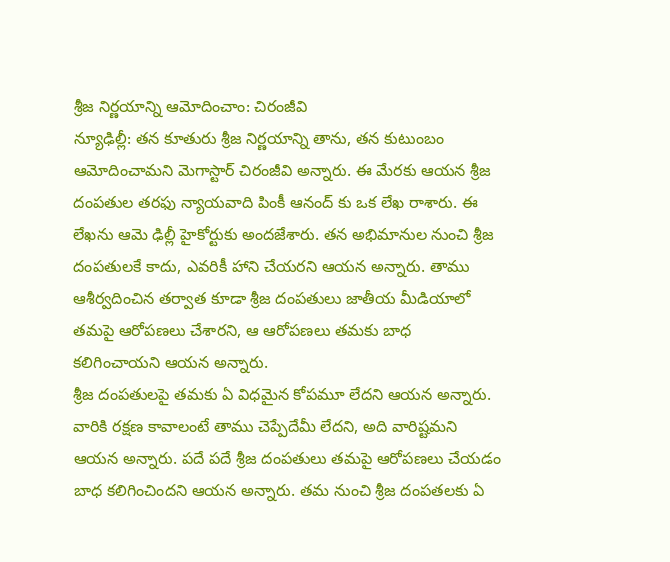శ్రీజ నిర్ణయాన్ని ఆమోదించాం: చిరంజీవి
న్యూఢిల్లీ: తన కూతురు శ్రీజ నిర్ణయాన్ని తాను, తన కుటుంబం ఆమోదించామని మెగాస్టార్ చిరంజీవి అన్నారు. ఈ మేరకు ఆయన శ్రీజ దంపతుల తరఫు న్యాయవాది పింకీ ఆనంద్ కు ఒక లేఖ రాశారు. ఈ లేఖను ఆమె ఢిల్లీ హైకోర్టుకు అందజేశారు. తన అభిమానుల నుంచి శ్రీజ దంపతులకే కాదు, ఎవరికీ హాని చేయరని ఆయన అన్నారు. తాము ఆశీర్వదించిన తర్వాత కూడా శ్రీజ దంపతులు జాతీయ మీడియాలో తమపై ఆరోపణలు చేశారని, ఆ ఆరోపణలు తమకు బాధ కలిగించాయని ఆయన అన్నారు.
శ్రీజ దంపతులపై తమకు ఏ విధమైన కోపమూ లేదని ఆయన అన్నారు. వారికి రక్షణ కావాలంటే తాము చెప్పేదేమీ లేదని, అది వారిష్టమని ఆయన అన్నారు. పదే పదే శ్రీజ దంపతులు తమపై ఆరోపణలు చేయడం బాధ కలిగించిందని ఆయన అన్నారు. తమ నుంచి శ్రీజ దంపతలకు ఏ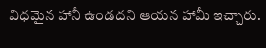విధమైన హానీ ఉండదని ఆయన హామీ ఇచ్చారు.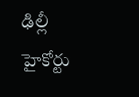ఢిల్లీ హైకోర్టు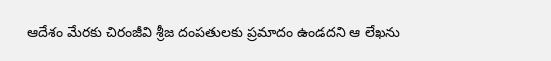ఆదేశం మేరకు చిరంజీవి శ్రీజ దంపతులకు ప్రమాదం ఉండదని ఆ లేఖను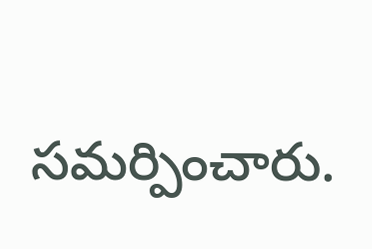సమర్పించారు.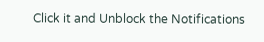Click it and Unblock the Notifications